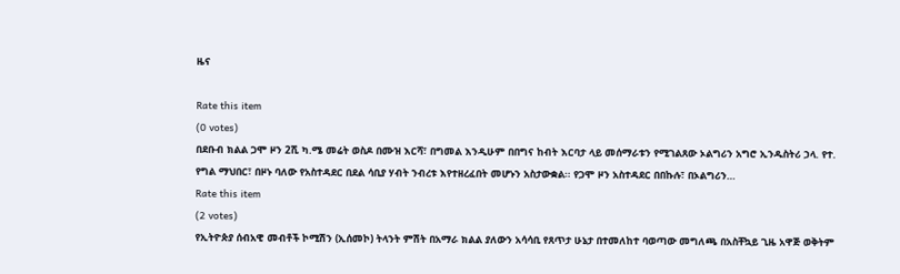ዜና

Rate this item
(0 votes)
በደቡብ ክልል ጋሞ ዞን 2ሺ ካ.ሜ መሬት ወስዶ በሙዝ እርሻ፣ በግመል እንዲሁም በበግና ከብት እርባታ ላይ መሰማራቱን የሚገልጸው ኦልግሪን አግሮ ኢንዱስትሪ ኃላ. የተ. የግል ማህበር፣ በዞኑ ባለው የአስተዳደር በደል ሳቢያ ሃብት ንብረቱ እየተዘረፈበት መሆኑን አስታውቋል፡፡ የጋሞ ዞን አስተዳደር በበኩሉ፣ በኦልግሪን…
Rate this item
(2 votes)
የኢትዮጵያ ሰብአዊ መብቶች ኮሚሽን (ኢሰመኮ) ትላንት ምሽት በአማራ ክልል ያለውን አሳሳቢ የጸጥታ ሁኔታ በተመለከተ ባወጣው መግለጫ በአስቸኳይ ጊዜ አዋጅ ወቅትም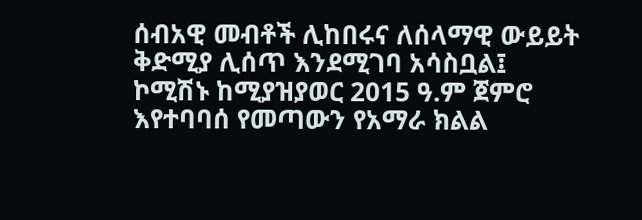ሰብአዊ መብቶች ሊከበሩና ለሰላማዊ ውይይት ቅድሚያ ሊሰጥ እንደሚገባ አሳስቧል፤ ኮሚሽኑ ከሚያዝያወር 2015 ዓ.ም ጀምሮ እየተባባሰ የመጣውን የአማራ ክልል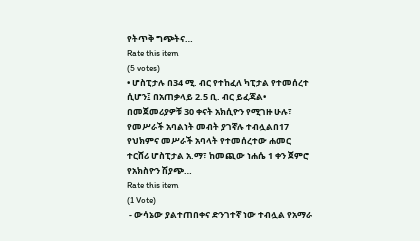የትጥቅ ግጭትና…
Rate this item
(5 votes)
• ሆስፒታሉ በ34 ሚ. ብር የተከፈለ ካፒታል የተመሰረተ ሲሆን፤ በአጠቃላይ 2.5 ቢ. ብር ይፈጃል• በመጀመሪያዎቹ 30 ቀናት አክሲዮን የሚገዙ ሁሉ፣ የመሥራች አባልነት መብት ያገኛሉ ተብሏልበ17 የህክምና መሥራች አባላት የተመሰረተው ሐመር ተርሸሪ ሆስፒታል አ.ማ፣ ከመጪው ነሐሴ 1 ቀን ጀምሮ የአክስዮን ሽያጭ…
Rate this item
(1 Vote)
 - ውሳኔው ያልተጠበቀና ድንገተኛ ነው ተብሏል የአማራ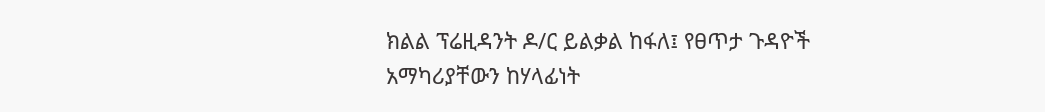ክልል ፕሬዚዳንት ዶ/ር ይልቃል ከፋለ፤ የፀጥታ ጉዳዮች አማካሪያቸውን ከሃላፊነት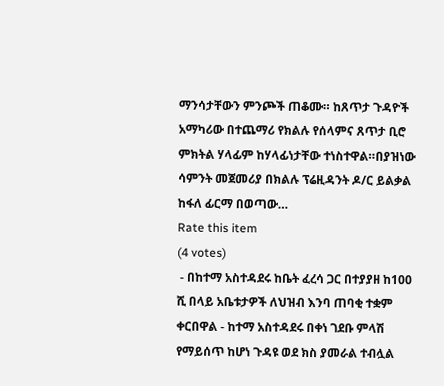ማንሳታቸውን ምንጮች ጠቆሙ። ከጸጥታ ጉዳዮች አማካሪው በተጨማሪ የክልሉ የሰላምና ጸጥታ ቢሮ ምክትል ሃላፊም ከሃላፊነታቸው ተነስተዋል።በያዝነው ሳምንት መጀመሪያ በክልሉ ፕሬዚዳንት ዶ/ር ይልቃል ከፋለ ፊርማ በወጣው…
Rate this item
(4 votes)
 - በከተማ አስተዳደሩ ከቤት ፈረሳ ጋር በተያያዘ ከ100 ሺ በላይ አቤቱታዎች ለህዝብ እንባ ጠባቂ ተቋም ቀርበዋል - ከተማ አስተዳደሩ በቀነ ገደቡ ምላሽ የማይሰጥ ከሆነ ጉዳዩ ወደ ክስ ያመራል ተብሏል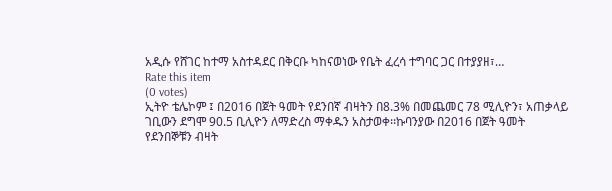አዲሱ የሸገር ከተማ አስተዳደር በቅርቡ ካከናወነው የቤት ፈረሳ ተግባር ጋር በተያያዘ፣…
Rate this item
(0 votes)
ኢትዮ ቴሌኮም ፤ በ2016 በጀት ዓመት የደንበኛ ብዛትን በ8.3% በመጨመር 78 ሚሊዮን፣ አጠቃላይ ገቢውን ደግሞ 90.5 ቢሊዮን ለማድረስ ማቀዱን አስታወቀ፡፡ኩባንያው በ2016 በጀት ዓመት የደንበኞቹን ብዛት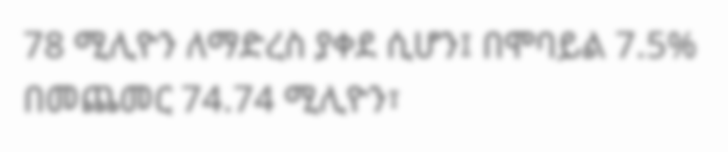78 ሚሊዮን ለማድረስ ያቀደ ሲሆን፤ በሞባይል 7.5% በመጨመር 74.74 ሚሊዮን፣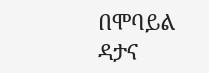በሞባይል ዳታና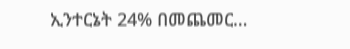ኢንተርኔት 24% በመጨመር…